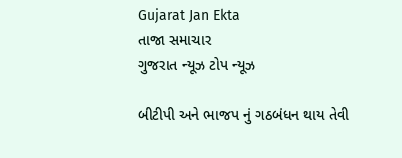Gujarat Jan Ekta
તાજા સમાચાર
ગુજરાત ન્યૂઝ ટોપ ન્યૂઝ

બીટીપી અને ભાજપ નું ગઠબંધન થાય તેવી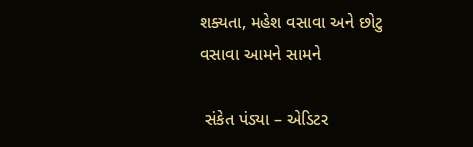શક્યતા, મહેશ વસાવા અને છોટુ વસાવા આમને સામને

 સંકેત પંડ્યા – એડિટર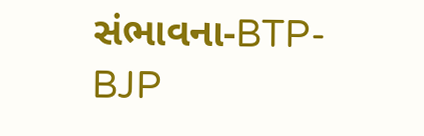સંભાવના-BTP-BJP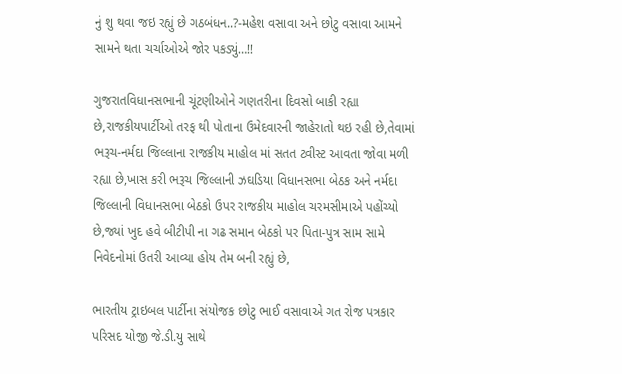નું શુ થવા જઇ રહ્યું છે ગઠબંધન..?-મહેશ વસાવા અને છોટુ વસાવા આમને સામને થતા ચર્ચાઓએ જોર પકડ્યું…!!

ગુજરાતવિધાનસભાની ચૂંટણીઓને ગણતરીના દિવસો બાકી રહ્યા છે,રાજકીયપાર્ટીઓ તરફ થી પોતાના ઉમેદવારની જાહેરાતો થઇ રહી છે,તેવામાં ભરૂચ-નર્મદા જિલ્લાના રાજકીય માહોલ માં સતત ટ્વીસ્ટ આવતા જોવા મળી રહ્યા છે,ખાસ કરી ભરૂચ જિલ્લાની ઝઘડિયા વિધાનસભા બેઠક અને નર્મદા જિલ્લાની વિધાનસભા બેઠકો ઉપર રાજકીય માહોલ ચરમસીમાએ પહોંચ્યો છે,જ્યાં ખુદ હવે બીટીપી ના ગઢ સમાન બેઠકો પર પિતા-પુત્ર સામ સામે નિવેદનોમાં ઉતરી આવ્યા હોય તેમ બની રહ્યું છે,

ભારતીય ટ્રાઇબલ પાર્ટીના સંયોજક છોટુ ભાઈ વસાવાએ ગત રોજ પત્રકાર પરિસદ યોજી જે.ડી.યુ સાથે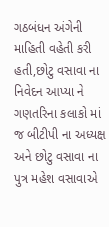ગઠબંધન અંગેની માહિતી વહેતી કરી હતી,છોટુ વસાવા ના નિવેદન આપ્યા ને ગણતરિના કલાકો માં જ બીટીપી ના અધ્યક્ષ અને છોટુ વસાવા ના પુત્ર મહેશ વસાવાએ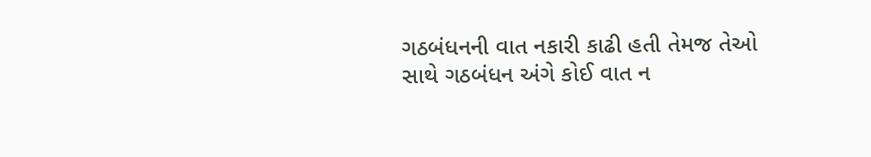ગઠબંધનની વાત નકારી કાઢી હતી તેમજ તેઓ સાથે ગઠબંધન અંગે કોઈ વાત ન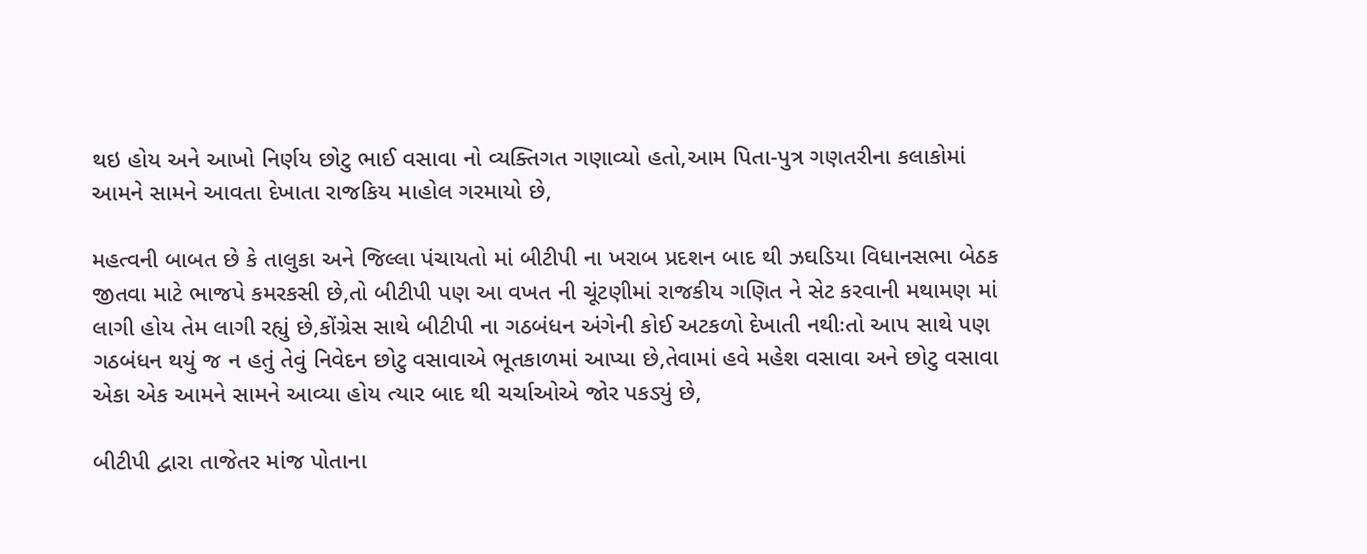થઇ હોય અને આખો નિર્ણય છોટુ ભાઈ વસાવા નો વ્યક્તિગત ગણાવ્યો હતો,આમ પિતા-પુત્ર ગણતરીના કલાકોમાં આમને સામને આવતા દેખાતા રાજકિય માહોલ ગરમાયો છે,

મહત્વની બાબત છે કે તાલુકા અને જિલ્લા પંચાયતો માં બીટીપી ના ખરાબ પ્રદશન બાદ થી ઝઘડિયા વિધાનસભા બેઠક જીતવા માટે ભાજપે કમરકસી છે,તો બીટીપી પણ આ વખત ની ચૂંટણીમાં રાજકીય ગણિત ને સેટ કરવાની મથામણ માં લાગી હોય તેમ લાગી રહ્યું છે,કોંગ્રેસ સાથે બીટીપી ના ગઠબંધન અંગેની કોઈ અટકળો દેખાતી નથીઃતો આપ સાથે પણ ગઠબંધન થયું જ ન હતું તેવું નિવેદન છોટુ વસાવાએ ભૂતકાળમાં આપ્યા છે,તેવામાં હવે મહેશ વસાવા અને છોટુ વસાવા એકા એક આમને સામને આવ્યા હોય ત્યાર બાદ થી ચર્ચાઓએ જોર પકડ્યું છે,

બીટીપી દ્વારા તાજેતર માંજ પોતાના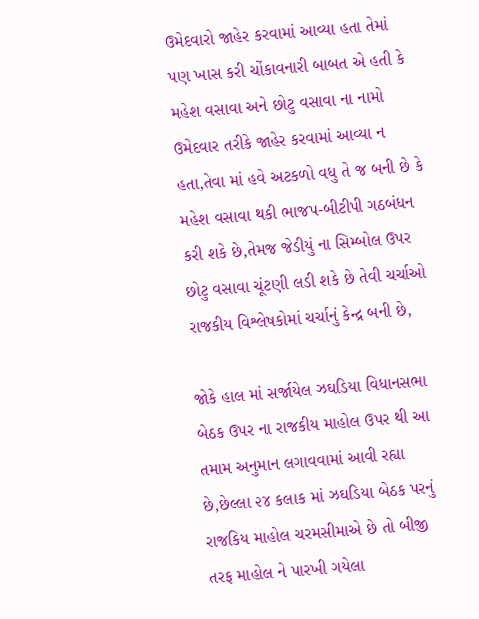ઉમેદવારો જાહેર કરવામાં આવ્યા હતા તેમાં પણ ખાસ કરી ચોંકાવનારી બાબત એ હતી કે મહેશ વસાવા અને છોટુ વસાવા ના નામો ઉમેદવાર તરીકે જાહેર કરવામાં આવ્યા ન હતા,તેવા માં હવે અટકળો વધુ તે જ બની છે કે મહેશ વસાવા થકી ભાજપ-બીટીપી ગઠબંધન કરી શકે છે,તેમજ જેડીયું ના સિમ્બોલ ઉપર છોટુ વસાવા ચૂંટણી લડી શકે છે તેવી ચર્ચાઓ રાજકીય વિશ્લેષકોમાં ચર્ચાનું કેન્દ્ર બની છે,

જોકે હાલ માં સર્જાયેલ ઝઘડિયા વિધાનસભા બેઠક ઉપર ના રાજકીય માહોલ ઉપર થી આ તમામ અનુમાન લગાવવામાં આવી રહ્યા છે,છેલ્લા ૨૪ કલાક માં ઝઘડિયા બેઠક પરનું રાજકિય માહોલ ચરમસીમાએ છે તો બીજી તરફ માહોલ ને પારખી ગયેલા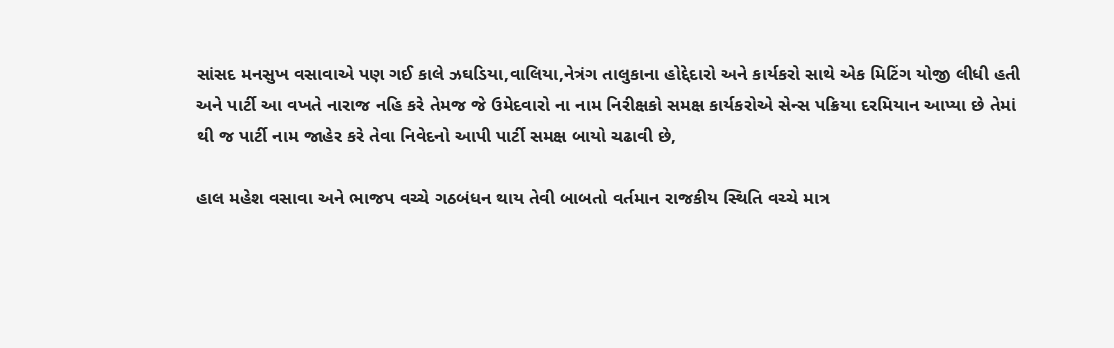સાંસદ મનસુખ વસાવાએ પણ ગઈ કાલે ઝઘડિયા,વાલિયા,નેત્રંગ તાલુકાના હોદ્દેદારો અને કાર્યકરો સાથે એક મિટિંગ યોજી લીધી હતી અને પાર્ટી આ વખતે નારાજ નહિ કરે તેમજ જે ઉમેદવારો ના નામ નિરીક્ષકો સમક્ષ કાર્યકરોએ સેન્સ પક્રિયા દરમિયાન આપ્યા છે તેમાં થી જ પાર્ટી નામ જાહેર કરે તેવા નિવેદનો આપી પાર્ટી સમક્ષ બાયો ચઢાવી છે,

હાલ મહેશ વસાવા અને ભાજપ વચ્ચે ગઠબંધન થાય તેવી બાબતો વર્તમાન રાજકીય સ્થિતિ વચ્ચે માત્ર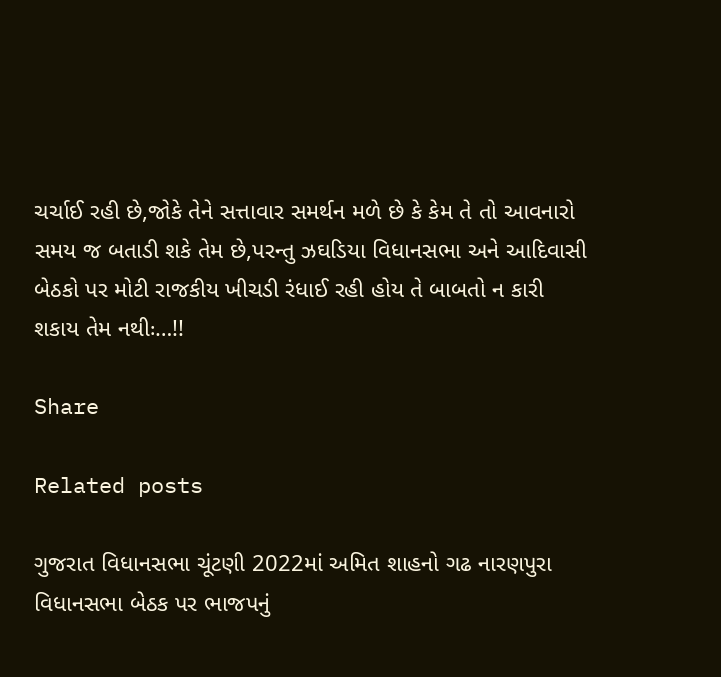ચર્ચાઈ રહી છે,જોકે તેને સત્તાવાર સમર્થન મળે છે કે કેમ તે તો આવનારો સમય જ બતાડી શકે તેમ છે,પરન્તુ ઝઘડિયા વિધાનસભા અને આદિવાસી બેઠકો પર મોટી રાજકીય ખીચડી રંધાઈ રહી હોય તે બાબતો ન કારી શકાય તેમ નથીઃ…!!

Share

Related posts

ગુજરાત વિધાનસભા ચૂંટણી 2022માં અમિત શાહનો ગઢ નારણપુરા વિધાનસભા બેઠક પર ભાજપનું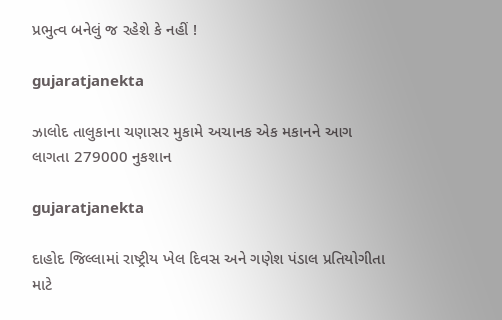પ્રભુત્વ બનેલું જ રહેશે કે નહીં !

gujaratjanekta

ઝાલોદ તાલુકાના ચણાસર મુકામે અચાનક એક મકાનને આગ લાગતા 279000 નુકશાન

gujaratjanekta

દાહોદ જિલ્લામાં રાષ્ટ્રીય ખેલ દિવસ અને ગણેશ પંડાલ પ્રતિયોગીતા માટે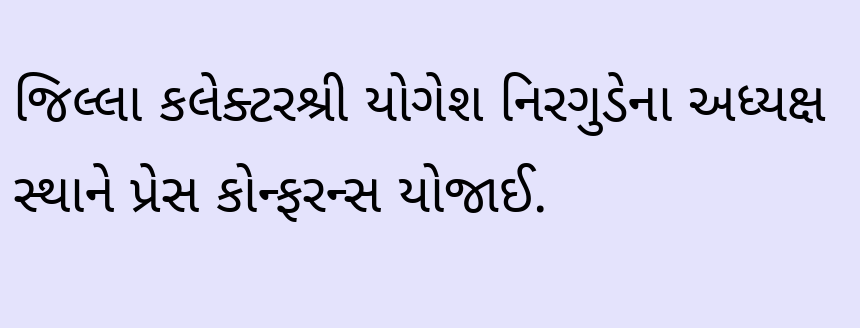જિલ્લા કલેક્ટરશ્રી યોગેશ નિરગુડેના અધ્યક્ષ સ્થાને પ્રેસ કોન્ફરન્સ યોજાઈ.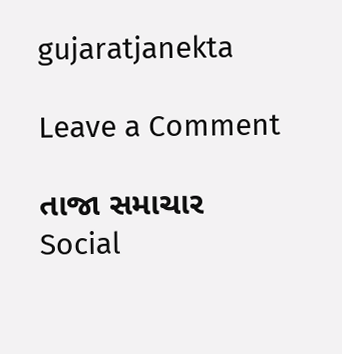gujaratjanekta

Leave a Comment

તાજા સમાચાર
Social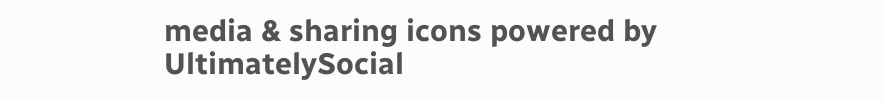media & sharing icons powered by UltimatelySocial